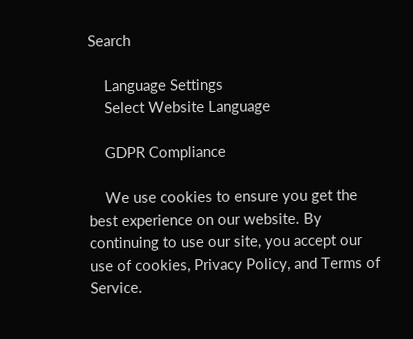Search

    Language Settings
    Select Website Language

    GDPR Compliance

    We use cookies to ensure you get the best experience on our website. By continuing to use our site, you accept our use of cookies, Privacy Policy, and Terms of Service.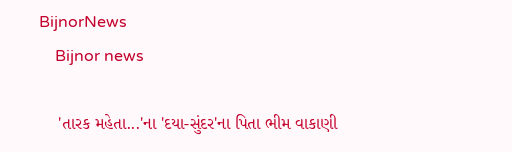BijnorNews
    Bijnor news

    'તારક મહેતા...'ના 'દયા-સુંદર'ના પિતા ભીમ વાકાણી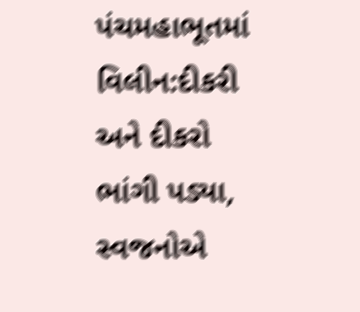પંચમહાભૂતમાં વિલીન:દીકરી અને દીકરો ભાંગી પડ્યા, સ્વજનોએ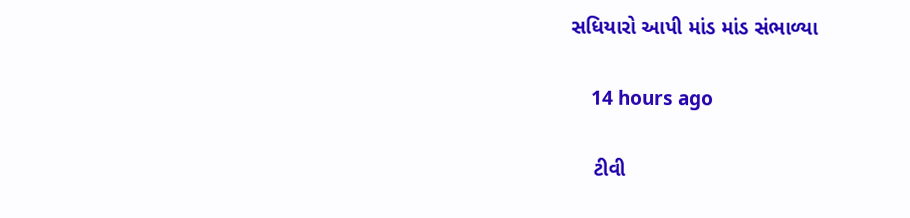સધિયારો આપી માંડ માંડ સંભાળ્યા

    14 hours ago

    ટીવી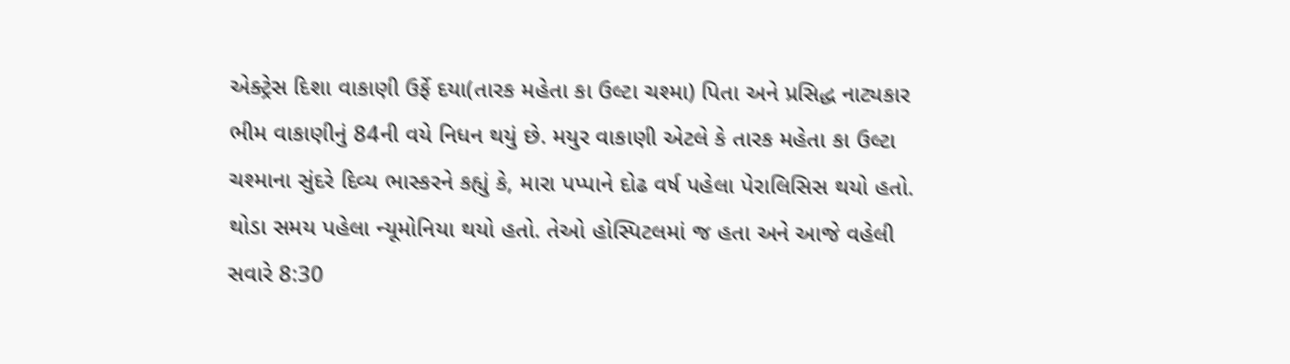એક્ટ્રેસ દિશા વાકાણી ઉર્ફે દયા(તારક મહેતા કા ઉલ્ટા ચશ્મા) પિતા અને પ્રસિદ્ધ નાટ્યકાર ભીમ વાકાણીનું 84ની વયે નિધન થયું છે. મયુર વાકાણી એટલે કે તારક મહેતા કા ઉલ્ટા ચશ્માના સુંદરે દિવ્ય ભાસ્કરને કહ્યું કે, મારા પપ્પાને દોઢ વર્ષ પહેલા પેરાલિસિસ થયો હતો. થોડા સમય પહેલા ન્યૂમોનિયા થયો હતો. તેઓ હોસ્પિટલમાં જ હતા અને આજે વહેલી સવારે 8:30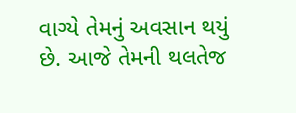વાગ્યે તેમનું અવસાન થયું છે. આજે તેમની થલતેજ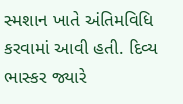સ્મશાન ખાતે અંતિમવિધિ કરવામાં આવી હતી. દિવ્ય ભાસ્કર જ્યારે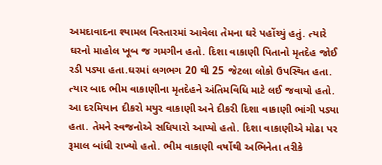અમદાવાદના શ્યામલ વિસ્તારમાં આવેલા તેમના ઘરે પહોંચ્યું હતું. ત્યારે ઘરનો માહોલ ખૂબ જ ગમગીન હતો. દિશા વાકાણી પિતાનો મૃતદેહ જોઈ રડી પડ્યા હતા.ઘરમાં લગભગ 20 થી 25 જેટલા લોકો ઉપસ્થિત હતા. ત્યાર બાદ ભીમ વાકાણીના મૃતદેહને અંતિમવિધિ માટે લઈ જવાયો હતો. આ દરમિયાન દીકરો મયુર વાકાણી અને દીકરી દિશા વાકાણી ભાંગી પડ્યા હતા. તેમને સ્વજનોએ સધિયારો આપ્યો હતો. દિશા વાકાણીએ મોઢા પર રૂમાલ બાંધી રાખ્યો હતો. ભીમ વાકાણી વર્ષોથી અભિનેતા તરીકે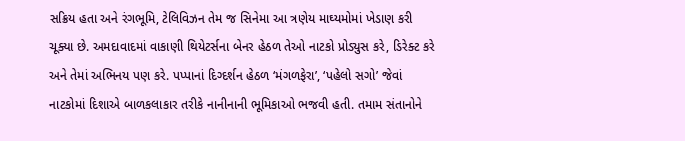સક્રિય હતા અને રંગભૂમિ, ટેલિવિઝન તેમ જ સિનેમા આ ત્રણેય માઘ્યમોમાં ખેડાણ કરી ચૂક્યા છે. અમદાવાદમાં વાકાણી થિયેટર્સના બેનર હેઠળ તેઓ નાટકો પ્રોડ્યુસ કરે, ડિરેક્ટ કરે અને તેમાં અભિનય પણ કરે. પપ્પાનાં દિગ્દર્શન હેઠળ ‘મંગળફેરા’, ‘પહેલો સગો’ જેવાં નાટકોમાં દિશાએ બાળકલાકાર તરીકે નાનીનાની ભૂમિકાઓ ભજવી હતી. તમામ સંતાનોને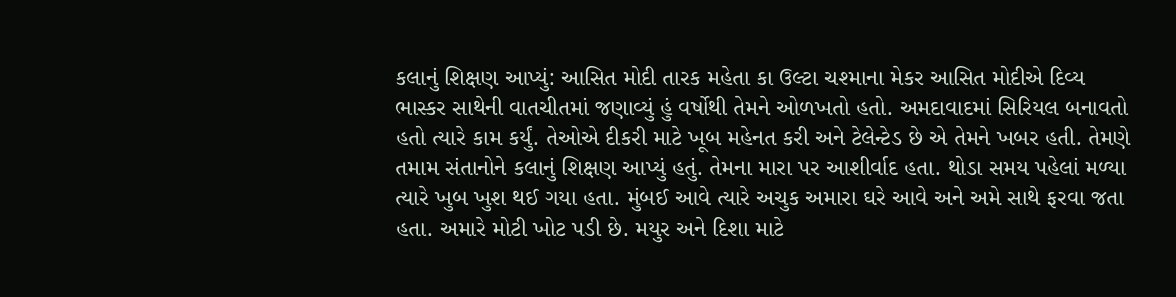કલાનું શિક્ષણ આપ્યું: આસિત મોદી તારક મહેતા કા ઉલ્ટા ચશ્માના મેકર આસિત મોદીએ દિવ્ય ભાસ્કર સાથેની વાતચીતમાં જણાવ્યું હું વર્ષોથી તેમને ઓળખતો હતો. અમદાવાદમાં સિરિયલ બનાવતો હતો ત્યારે કામ કર્યું. તેઓએ દીકરી માટે ખૂબ મહેનત કરી અને ટેલેન્ટેડ છે એ તેમને ખબર હતી. તેમણે તમામ સંતાનોને કલાનું શિક્ષણ આપ્યું હતું. તેમના મારા પર આશીર્વાદ હતા. થોડા સમય પહેલાં મળ્યા ત્યારે ખુબ ખુશ થઈ ગયા હતા. મુંબઈ આવે ત્યારે અચુક અમારા ઘરે આવે અને અમે સાથે ફરવા જતા હતા. અમારે મોટી ખોટ પડી છે. મયુર અને દિશા માટે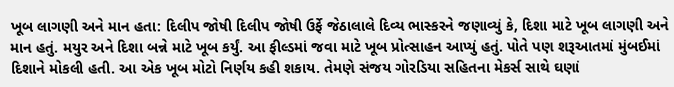ખૂબ લાગણી અને માન હતા: દિલીપ જોષી દિલીપ જોષી ઉર્ફે જેઠાલાલે દિવ્ય ભાસ્કરને જણાવ્યું કે, દિશા માટે ખૂબ લાગણી અને માન હતું. મયુર અને દિશા બન્ને માટે ખૂબ કર્યું. આ ફીલ્ડમાં જવા માટે ખૂબ પ્રોત્સાહન આપ્યું હતું. પોતે પણ શરૂઆતમાં મુંબઈમાં દિશાને મોકલી હતી. આ એક ખૂબ મોટો નિર્ણય કહી શકાય. તેમણે સંજય ગોરડિયા સહિતના મેકર્સ સાથે ઘણાં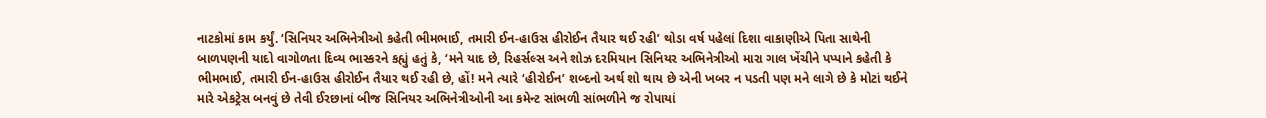નાટકોમાં કામ કર્યું. ‘સિનિયર અભિનેત્રીઓ કહેતી ભીમભાઈ, તમારી ઈન-હાઉસ હીરોઈન તૈયાર થઈ રહી’ થોડા વર્ષ પહેલાં દિશા વાકાણીએ પિતા સાથેની બાળપણની યાદો વાગોળતા દિવ્ય ભાસ્કરને કહ્યું હતું કે, ‘મને યાદ છે, રિહર્સલ્સ અને શોઝ દરમિયાન સિનિયર અભિનેત્રીઓ મારા ગાલ ખેંચીને પપ્પાને કહેતી કે ભીમભાઈ, તમારી ઈન-હાઉસ હીરોઈન તૈયાર થઈ રહી છે, હોં! મને ત્યારે ‘હીરોઈન’ શબ્દનો અર્થ શો થાય છે એની ખબર ન પડતી પણ મને લાગે છે કે મોટાં થઈને મારે એકટ્રેસ બનવું છે તેવી ઈરછાનાં બીજ સિનિયર અભિનેત્રીઓની આ કમેન્ટ સાંભળી સાંભળીને જ રોપાયાં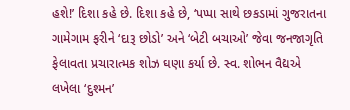હશે!’ દિશા કહે છે. દિશા કહે છે, ‘પપ્પા સાથે છકડામાં ગુજરાતના ગામેગામ ફરીને ‘દારૂ છોડો’ અને ‘બેટી બચાઓ’ જેવા જનજાગૃતિ ફેલાવતા પ્રચારાત્મક શોઝ ઘણા કર્યા છે. સ્વ. શોભન વૈદ્યએ લખેલા ‘દુશ્મન’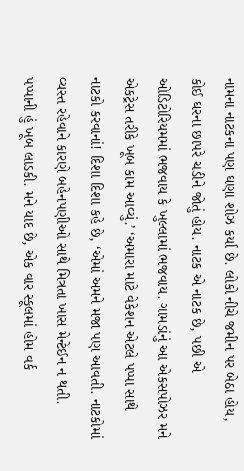નામના નાટકના પણ ઘણા શોઝ કર્યા છે. લોકો નીચે જમીન પર બેઠા હોય, કોઈ ઘરના છાપરે ચડીને જોતું હોય. નાટક એ નાટક છે, પછી એ ઓડિટોરિયમમાં ભજવાય કે ખુલ્લામાં ભજવાય. ગામડાંનું આ એકસપોઝર મને એકટ્રેસ તરીકે ખૂબ કામ આવ્યું.’ ‘અમારા માટે વેકેશન એટલે પપ્પા સાથે નાટકો કરવાનાં! દિશા દિશા કહે છે, ‘એમાં અમને મજા પણ આવતી. નાટકોમાં વ્યસ્ત રહેવાને કારણે બહેનપણીઓ સાથે મિત્રતા ખાસ મેન્ટેઈન ન થતી. પપ્પાની હું ખૂબ લાડકી. મને યાદ છે, એક વાર સ્કૂલમાં હોમ વર્ક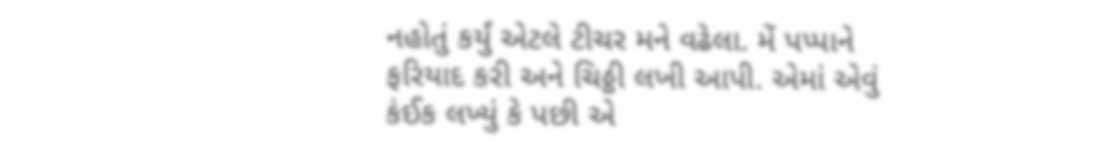નહોતું કર્યું એટલે ટીચર મને વઢેલા. મેં પપ્પાને ફરિયાદ કરી અને ચિઠ્ઠી લખી આપી. એમાં એવું કંઈક લખ્યું કે પછી એ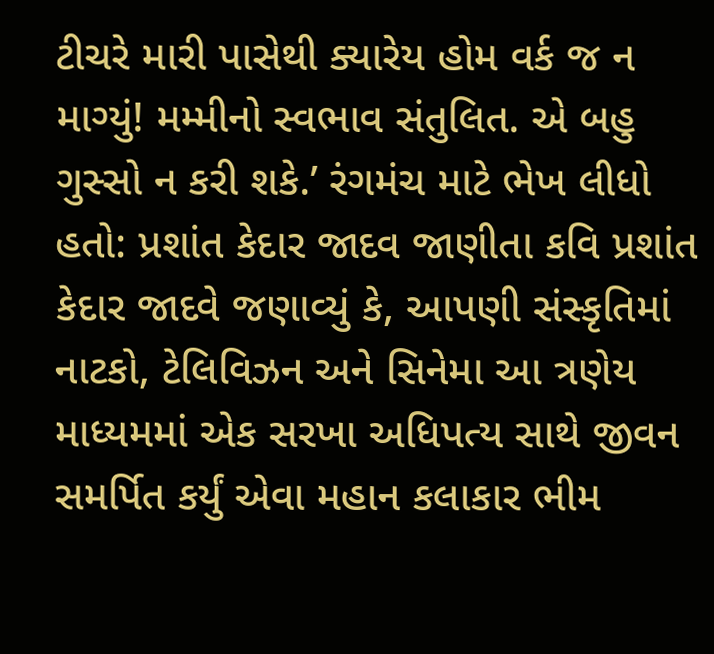ટીચરે મારી પાસેથી ક્યારેય હોમ વર્ક જ ન માગ્યું! મમ્મીનો સ્વભાવ સંતુલિત. એ બહુ ગુસ્સો ન કરી શકે.’ રંગમંચ માટે ભેખ લીધો હતો: પ્રશાંત કેદાર જાદવ જાણીતા કવિ પ્રશાંત કેદાર જાદવે જણાવ્યું કે, આપણી સંસ્કૃતિમાં નાટકો, ટેલિવિઝન અને સિનેમા આ ત્રણેય માધ્યમમાં એક સરખા અધિપત્ય સાથે જીવન સમર્પિત કર્યું એવા મહાન કલાકાર ભીમ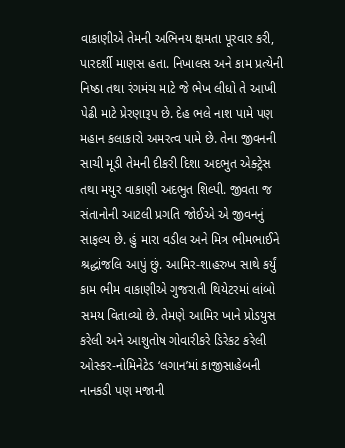વાકાણીએ તેમની અભિનય ક્ષમતા પૂરવાર કરી, પારદર્શી માણસ હતા. નિખાલસ અને કામ પ્રત્યેની નિષ્ઠા તથા રંગમંચ માટે જે ભેખ લીધો તે આખી પેઢી માટે પ્રેરણારૂપ છે. દેહ ભલે નાશ પામે પણ મહાન કલાકારો અમરત્વ પામે છે. તેના જીવનની સાચી મૂડી તેમની દીકરી દિશા અદભુત એક્ટ્રેસ તથા મયુર વાકાણી અદભુત શિલ્પી. જીવતા જ સંતાનોની આટલી પ્રગતિ જોઈએ એ જીવનનું સાફલ્ય છે. હું મારા વડીલ અને મિત્ર ભીમભાઈને શ્રદ્ધાંજલિ આપું છું. આમિર-શાહરુખ સાથે કર્યું કામ ભીમ વાકાણીએ ગુજરાતી થિયેટરમાં લાંબો સમય વિતાવ્યો છે. તેમણે આમિર ખાને પ્રોડયુસ કરેલી અને આશુતોષ ગોવારીકરે ડિરેકટ કરેલી ઓસ્કર-નોમિનેટેડ ‘લગાન’માં કાજીસાહેબની નાનકડી પણ મજાની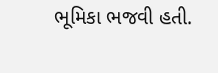ભૂમિકા ભજવી હતી.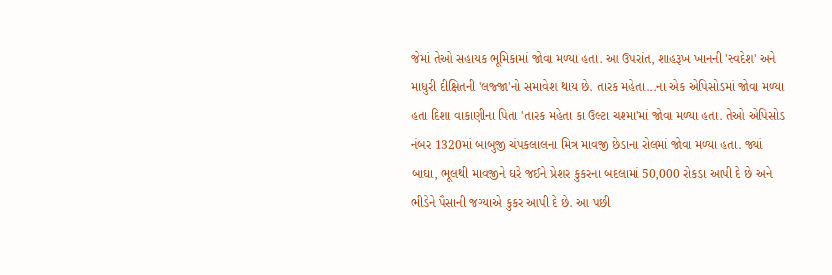જેમાં તેઓ સહાયક ભૂમિકામાં જોવા મળ્યા હતા. આ ઉપરાંત, શાહરૂખ ખાનની 'સ્વદેશ' અને માધુરી દીક્ષિતની 'લજ્જા'નો સમાવેશ થાય છે. તારક મહેતા...ના એક એપિસોડમાં જોવા મળ્યા હતા દિશા વાકાણીના પિતા 'તારક મહેતા કા ઉલ્ટા ચશ્મા'માં જોવા મળ્યા હતા. તેઓ એપિસોડ નંબર 1320માં બાબુજી ચંપકલાલના મિત્ર માવજી છેડાના રોલમાં જોવા મળ્યા હતા. જ્યાં બાઘા, ભૂલથી માવજીને ઘરે જઈને પ્રેશર કુકરના બદલામાં 50,000 રોકડા આપી દે છે અને ભીડેને પૈસાની જગ્યાએ કુકર આપી દે છે. આ પછી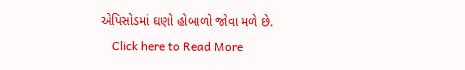એપિસોડમાં ઘણો હોબાળો જોવા મળે છે.
    Click here to Read More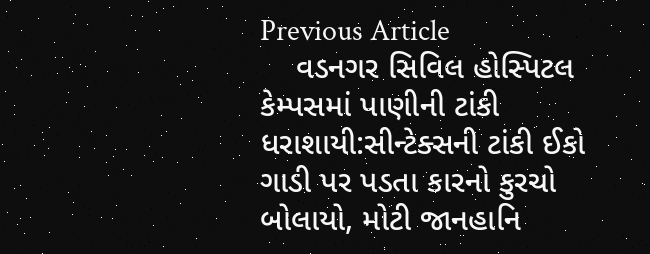Previous Article
    વડનગર સિવિલ હોસ્પિટલ કેમ્પસમાં પાણીની ટાંકી ધરાશાયી:સીન્ટેક્સની ટાંકી ઈકો ગાડી પર પડતા કારનો કુરચો બોલાયો, મોટી જાનહાનિ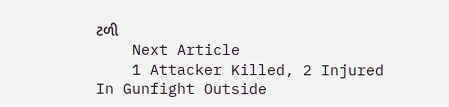ટળી
    Next Article
    1 Attacker Killed, 2 Injured In Gunfight Outside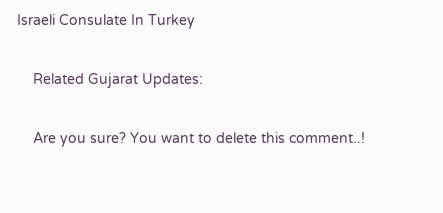Israeli Consulate In Turkey

    Related Gujarat Updates:

    Are you sure? You want to delete this comment..!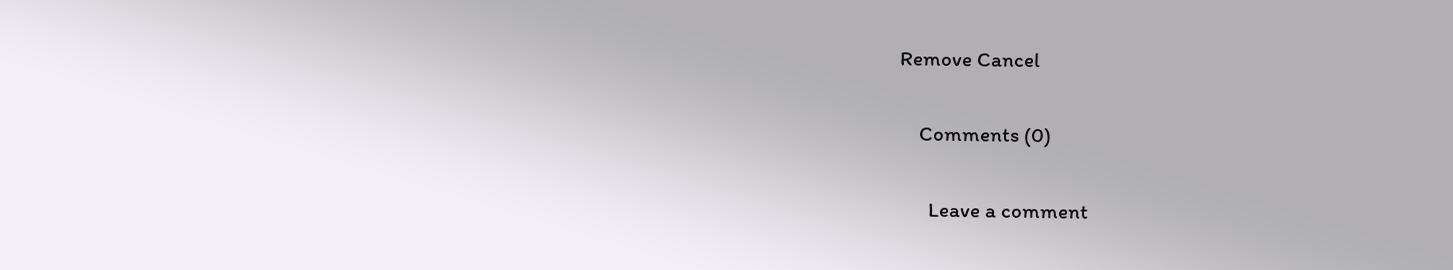Remove Cancel

    Comments (0)

      Leave a comment